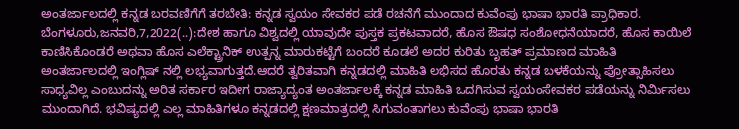ಅಂತರ್ಜಾಲದಲ್ಲಿ ಕನ್ನಡ ಬರವಣಿಗೆಗೆ ತರಬೇತಿ: ಕನ್ನಡ ಸ್ವಯಂ ಸೇವಕರ ಪಡೆ ರಚನೆಗೆ ಮುಂದಾದ ಕುವೆಂಪು ಭಾಷಾ ಭಾರತಿ ಪ್ರಾಧಿಕಾರ. ಬೆಂಗಳೂರು,ಜನವರಿ,7,2022(..):ದೇಶ ಹಾಗೂ ವಿಶ್ವದಲ್ಲಿ ಯಾವುದೇ ಪುಸ್ತಕ ಪ್ರಕಟವಾದರೆ, ಹೊಸ ಔಷಧ ಸಂಶೋಧನೆಯಾದರೆ, ಹೊಸ ಕಾಯಿಲೆ ಕಾಣಿಸಿಕೊಂಡರೆ ಅಥವಾ ಹೊಸ ಎಲೆಕ್ಟ್ರಾನಿಕ್ ಉತ್ಪನ್ನ ಮಾರುಕಟ್ಟೆಗೆ ಬಂದರೆ ಕೂಡಲೆ ಅದರ ಕುರಿತು ಬೃಹತ್ ಪ್ರಮಾಣದ ಮಾಹಿತಿ ಅಂತರ್ಜಾಲದಲ್ಲಿ ಇಂಗ್ಲಿಷ್‌ ನಲ್ಲಿ ಲಭ್ಯವಾಗುತ್ತದೆ.ಆದರೆ ತ್ವರಿತವಾಗಿ ಕನ್ನಡದಲ್ಲಿ ಮಾಹಿತಿ ಲಭಿಸದ ಹೊರತು ಕನ್ನಡ ಬಳಕೆಯನ್ನು ಪ್ರೋತ್ಸಾಹಿಸಲು ಸಾಧ್ಯವಿಲ್ಲ ಎಂಬುದನ್ನು ಅರಿತ ಸರ್ಕಾರ ಇದೀಗ ರಾಜ್ಯಾದ್ಯಂತ ಅಂತರ್ಜಾಲಕ್ಕೆ ಕನ್ನಡ ಮಾಹಿತಿ ಒದಗಿಸುವ ಸ್ವಯಂಸೇವಕರ ಪಡೆಯನ್ನು ನಿರ್ಮಿಸಲು ಮುಂದಾಗಿದೆ. ಭವಿಷ್ಯದಲ್ಲಿ ಎಲ್ಲ ಮಾಹಿತಿಗಳೂ ಕನ್ನಡದಲ್ಲಿ ಕ್ಷಣಮಾತ್ರದಲ್ಲಿ ಸಿಗುವಂತಾಗಲು ಕುವೆಂಪು ಭಾಷಾ ಭಾರತಿ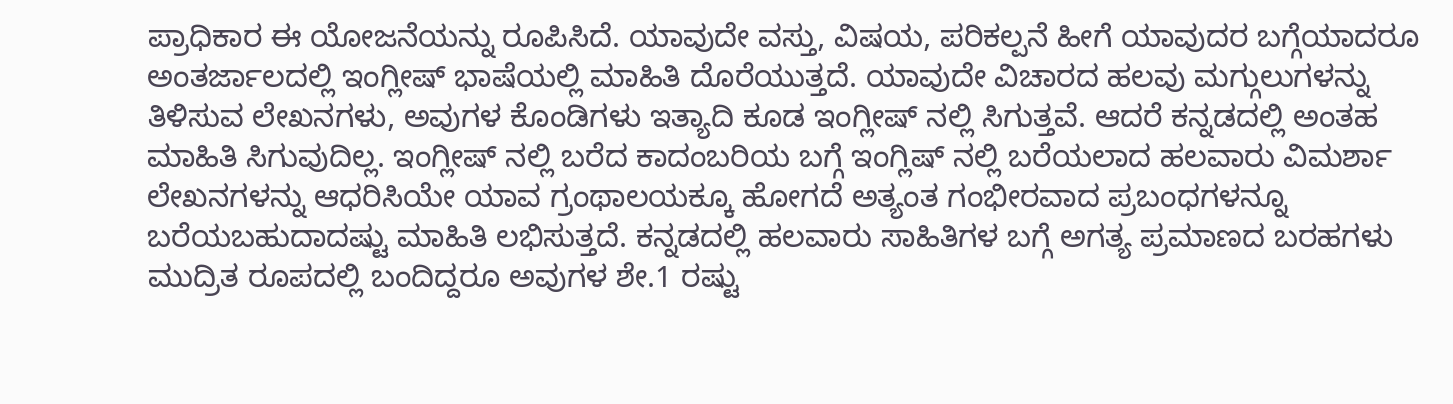ಪ್ರಾಧಿಕಾರ ಈ ಯೋಜನೆಯನ್ನು ರೂಪಿಸಿದೆ. ಯಾವುದೇ ವಸ್ತು, ವಿಷಯ, ಪರಿಕಲ್ಪನೆ ಹೀಗೆ ಯಾವುದರ ಬಗ್ಗೆಯಾದರೂ ಅಂತರ್ಜಾಲದಲ್ಲಿ ಇಂಗ್ಲೀಷ್ ಭಾಷೆಯಲ್ಲಿ ಮಾಹಿತಿ ದೊರೆಯುತ್ತದೆ. ಯಾವುದೇ ವಿಚಾರದ ಹಲವು ಮಗ್ಗುಲುಗಳನ್ನು ತಿಳಿಸುವ ಲೇಖನಗಳು, ಅವುಗಳ ಕೊಂಡಿಗಳು ಇತ್ಯಾದಿ ಕೂಡ ಇಂಗ್ಲೀಷ್ ನಲ್ಲಿ ಸಿಗುತ್ತವೆ. ಆದರೆ ಕನ್ನಡದಲ್ಲಿ ಅಂತಹ ಮಾಹಿತಿ ಸಿಗುವುದಿಲ್ಲ. ಇಂಗ್ಲೀಷ್ ನಲ್ಲಿ ಬರೆದ ಕಾದಂಬರಿಯ ಬಗ್ಗೆ ಇಂಗ್ಲಿಷ್‌ ನಲ್ಲಿ ಬರೆಯಲಾದ ಹಲವಾರು ವಿಮರ್ಶಾ ಲೇಖನಗಳನ್ನು ಆಧರಿಸಿಯೇ ಯಾವ ಗ್ರಂಥಾಲಯಕ್ಕೂ ಹೋಗದೆ ಅತ್ಯಂತ ಗಂಭೀರವಾದ ಪ್ರಬಂಧಗಳನ್ನೂ ಬರೆಯಬಹುದಾದಷ್ಟು ಮಾಹಿತಿ ಲಭಿಸುತ್ತದೆ. ಕನ್ನಡದಲ್ಲಿ ಹಲವಾರು ಸಾಹಿತಿಗಳ ಬಗ್ಗೆ ಅಗತ್ಯ ಪ್ರಮಾಣದ ಬರಹಗಳು ಮುದ್ರಿತ ರೂಪದಲ್ಲಿ ಬಂದಿದ್ದರೂ ಅವುಗಳ ಶೇ.1 ರಷ್ಟು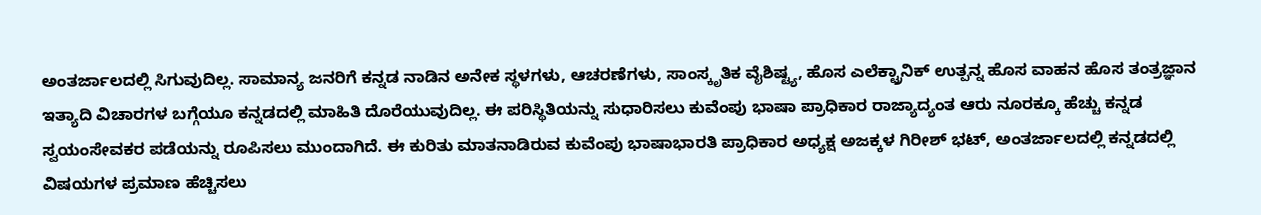ಅಂತರ್ಜಾಲದಲ್ಲಿ ಸಿಗುವುದಿಲ್ಲ. ಸಾಮಾನ್ಯ ಜನರಿಗೆ ಕನ್ನಡ ನಾಡಿನ ಅನೇಕ ಸ್ಥಳಗಳು, ಆಚರಣೆಗಳು, ಸಾಂಸ್ಕೃತಿಕ ವೈಶಿಷ್ಟ್ಯ, ಹೊಸ ಎಲೆಕ್ಟ್ರಾನಿಕ್ ಉತ್ಪನ್ನ ಹೊಸ ವಾಹನ ಹೊಸ ತಂತ್ರಜ್ಞಾನ ಇತ್ಯಾದಿ ವಿಚಾರಗಳ ಬಗ್ಗೆಯೂ ಕನ್ನಡದಲ್ಲಿ ಮಾಹಿತಿ ದೊರೆಯುವುದಿಲ್ಲ. ಈ ಪರಿಸ್ಥಿತಿಯನ್ನು ಸುಧಾರಿಸಲು ಕುವೆಂಪು ಭಾಷಾ ಪ್ರಾಧಿಕಾರ ರಾಜ್ಯಾದ್ಯಂತ ಆರು ನೂರಕ್ಕೂ ಹೆಚ್ಚು ಕನ್ನಡ ಸ್ವಯಂಸೇವಕರ ಪಡೆಯನ್ನು ರೂಪಿಸಲು ಮುಂದಾಗಿದೆ. ಈ ಕುರಿತು ಮಾತನಾಡಿರುವ ಕುವೆಂಪು ಭಾಷಾಭಾರತಿ ಪ್ರಾಧಿಕಾರ ಅಧ್ಯಕ್ಷ ಅಜಕ್ಕಳ ಗಿರೀಶ್ ಭಟ್, ಅಂತರ್ಜಾಲದಲ್ಲಿ ಕನ್ನಡದಲ್ಲಿ ವಿಷಯಗಳ ಪ್ರಮಾಣ ಹೆಚ್ಚಿಸಲು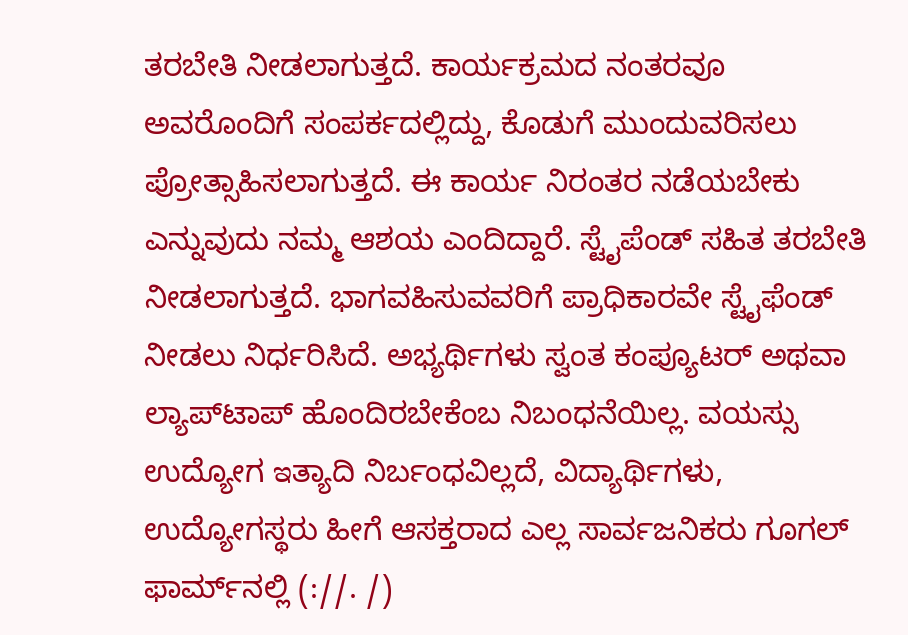ತರಬೇತಿ ನೀಡಲಾಗುತ್ತದೆ. ಕಾರ್ಯಕ್ರಮದ ನಂತರವೂ ಅವರೊಂದಿಗೆ ಸಂಪರ್ಕದಲ್ಲಿದ್ದು, ಕೊಡುಗೆ ಮುಂದುವರಿಸಲು ಪ್ರೋತ್ಸಾಹಿಸಲಾಗುತ್ತದೆ. ಈ ಕಾರ್ಯ ನಿರಂತರ ನಡೆಯಬೇಕು ಎನ್ನುವುದು ನಮ್ಮ ಆಶಯ ಎಂದಿದ್ದಾರೆ. ಸ್ಟೈಪೆಂಡ್ ಸಹಿತ ತರಬೇತಿ ನೀಡಲಾಗುತ್ತದೆ. ಭಾಗವಹಿಸುವವರಿಗೆ ಪ್ರಾಧಿಕಾರವೇ ಸ್ಟೈಫೆಂಡ್ ನೀಡಲು ನಿರ್ಧರಿಸಿದೆ. ಅಭ್ಯರ್ಥಿಗಳು ಸ್ವಂತ ಕಂಪ್ಯೂಟರ್ ಅಥವಾ ಲ್ಯಾಪ್‌ಟಾಪ್ ಹೊಂದಿರಬೇಕೆಂಬ ನಿಬಂಧನೆಯಿಲ್ಲ. ವಯಸ್ಸು ಉದ್ಯೋಗ ఇತ್ಯಾದಿ ನಿರ್ಬಂಧವಿಲ್ಲದೆ, ವಿದ್ಯಾರ್ಥಿಗಳು, ಉದ್ಯೋಗಸ್ಥರು ಹೀಗೆ ಆಸಕ್ತರಾದ ಎಲ್ಲ ಸಾರ್ವಜನಿಕರು ಗೂಗಲ್ ಫಾರ್ಮ್‌ನಲ್ಲಿ (://. /)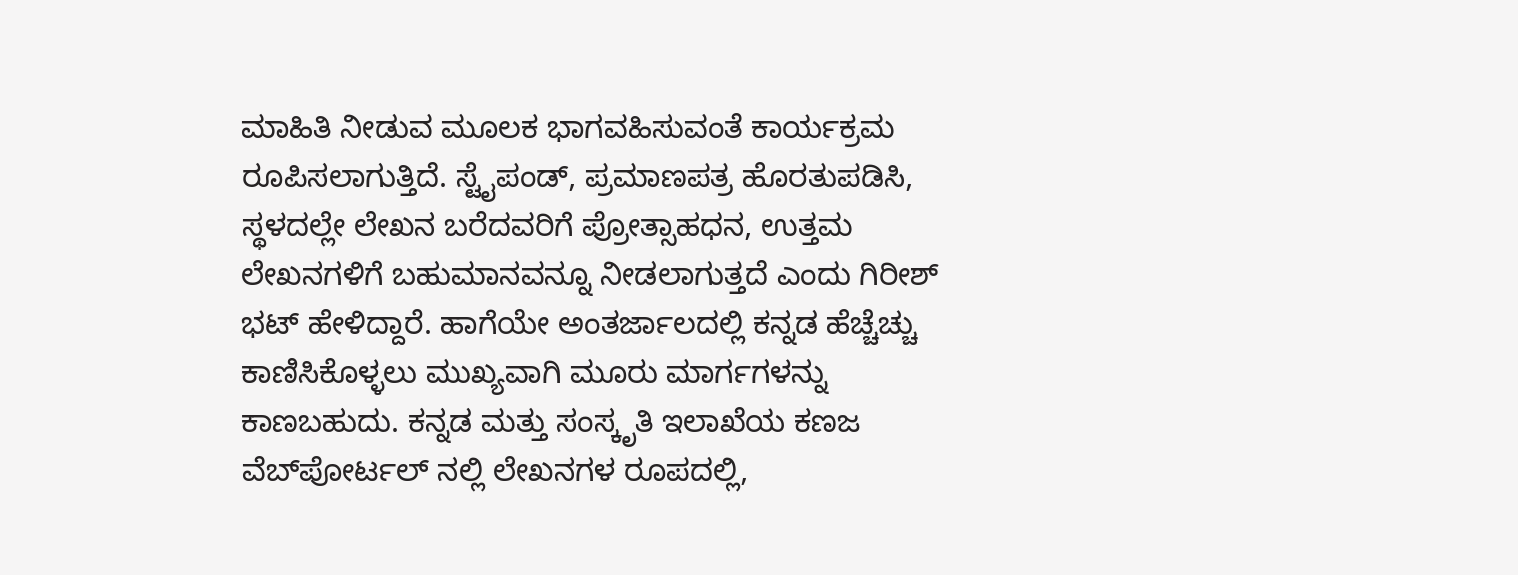ಮಾಹಿತಿ ನೀಡುವ ಮೂಲಕ ಭಾಗವಹಿಸುವಂತೆ ಕಾರ್ಯಕ್ರಮ ರೂಪಿಸಲಾಗುತ್ತಿದೆ. ಸ್ಟೈಪಂಡ್, ಪ್ರಮಾಣಪತ್ರ ಹೊರತುಪಡಿಸಿ, ಸ್ಥಳದಲ್ಲೇ ಲೇಖನ ಬರೆದವರಿಗೆ ಪ್ರೋತ್ಸಾಹಧನ, ಉತ್ತಮ ಲೇಖನಗಳಿಗೆ ಬಹುಮಾನವನ್ನೂ ನೀಡಲಾಗುತ್ತದೆ ಎಂದು ಗಿರೀಶ್ ಭಟ್ ಹೇಳಿದ್ದಾರೆ. ಹಾಗೆಯೇ ಅಂತರ್ಜಾಲದಲ್ಲಿ ಕನ್ನಡ ಹೆಚ್ಚೆಚ್ಚು ಕಾಣಿಸಿಕೊಳ್ಳಲು ಮುಖ್ಯವಾಗಿ ಮೂರು ಮಾರ್ಗಗಳನ್ನು ಕಾಣಬಹುದು. ಕನ್ನಡ ಮತ್ತು ಸಂಸ್ಕೃತಿ ಇಲಾಖೆಯ ಕಣಜ ವೆಬ್‌ಪೋರ್ಟಲ್‌ ನಲ್ಲಿ ಲೇಖನಗಳ ರೂಪದಲ್ಲಿ,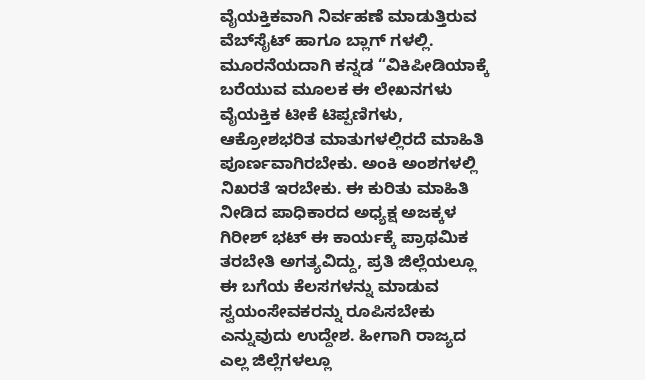ವೈಯಕ್ತಿಕವಾಗಿ ನಿರ್ವಹಣೆ ಮಾಡುತ್ತಿರುವ ವೆಬ್‌ಸೈಟ್ ಹಾಗೂ ಬ್ಲಾಗ್ ಗಳಲ್ಲಿ. ಮೂರನೆಯದಾಗಿ ಕನ್ನಡ “ವಿಕಿಪೀಡಿಯಾಕ್ಕೆ ಬರೆಯುವ ಮೂಲಕ ಈ ಲೇಖನಗಳು ವೈಯಕ್ತಿಕ ಟೀಕೆ ಟಿಪ್ಪಣಿಗಳು, ಆಕ್ರೋಶಭರಿತ ಮಾತುಗಳಲ್ಲಿರದೆ ಮಾಹಿತಿ ಪೂರ್ಣವಾಗಿರಬೇಕು. ಅಂಕಿ ಅಂಶಗಳಲ್ಲಿ ನಿಖರತೆ ಇರಬೇಕು. ಈ ಕುರಿತು ಮಾಹಿತಿ ನೀಡಿದ ಪಾಧಿಕಾರದ ಅಧ್ಯಕ್ಷ ಅಜಕ್ಕಳ ಗಿರೀಶ್ ಭಟ್ ಈ ಕಾರ್ಯಕ್ಕೆ ಪ್ರಾಥಮಿಕ ತರಬೇತಿ ಅಗತ್ಯವಿದ್ದು, ಪ್ರತಿ ಜಿಲ್ಲೆಯಲ್ಲೂ ಈ ಬಗೆಯ ಕೆಲಸಗಳನ್ನು ಮಾಡುವ ಸ್ವಯಂಸೇವಕರನ್ನು ರೂಪಿಸಬೇಕು ಎನ್ನುವುದು ಉದ್ದೇಶ. ಹೀಗಾಗಿ ರಾಜ್ಯದ ಎಲ್ಲ ಜಿಲ್ಲೆಗಳಲ್ಲೂ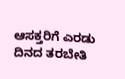ಆಸಕ್ತರಿಗೆ ಎರಡು ದಿನದ ತರಬೇತಿ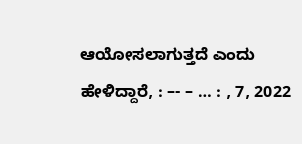ಆಯೋಸಲಾಗುತ್ತದೆ ಎಂದು ಹೇಳಿದ್ದಾರೆ, : –- – … : , 7, 2022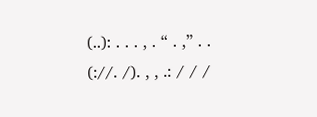(..): . . . , . “ . ,” . . (://. /). , , .: / / /